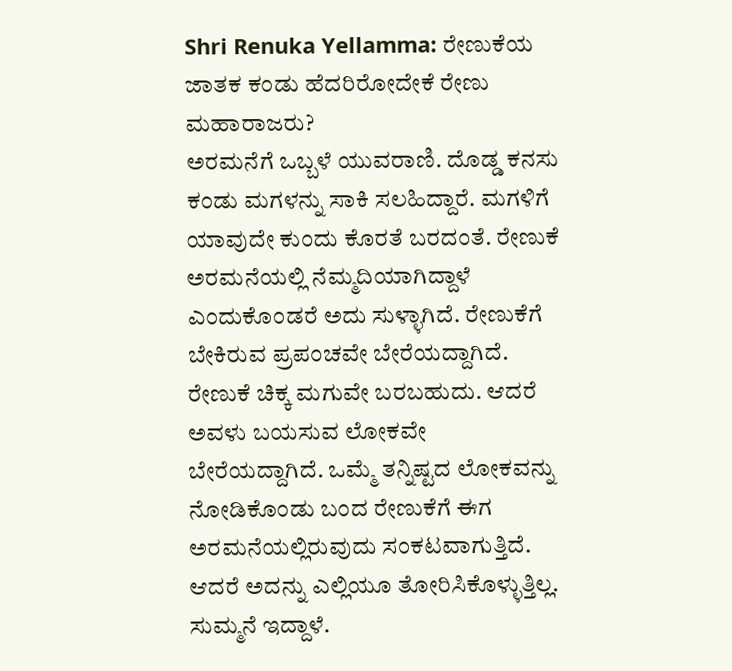Shri Renuka Yellamma: ರೇಣುಕೆಯ ಜಾತಕ ಕಂಡು ಹೆದರಿರೋದೇಕೆ ರೇಣು ಮಹಾರಾಜರು?
ಅರಮನೆಗೆ ಒಬ್ಬಳೆ ಯುವರಾಣಿ. ದೊಡ್ಡ ಕನಸು ಕಂಡು ಮಗಳನ್ನು ಸಾಕಿ ಸಲಹಿದ್ದಾರೆ. ಮಗಳಿಗೆ ಯಾವುದೇ ಕುಂದು ಕೊರತೆ ಬರದಂತೆ. ರೇಣುಕೆ ಅರಮನೆಯಲ್ಲಿ ನೆಮ್ಮದಿಯಾಗಿದ್ದಾಳೆ ಎಂದುಕೊಂಡರೆ ಅದು ಸುಳ್ಳಾಗಿದೆ. ರೇಣುಕೆಗೆ ಬೇಕಿರುವ ಪ್ರಪಂಚವೇ ಬೇರೆಯದ್ದಾಗಿದೆ.
ರೇಣುಕೆ ಚಿಕ್ಕ ಮಗುವೇ ಬರಬಹುದು. ಆದರೆ ಅವಳು ಬಯಸುವ ಲೋಕವೇ ಬೇರೆಯದ್ದಾಗಿದೆ. ಒಮ್ಮೆ ತನ್ನಿಷ್ಟದ ಲೋಕವನ್ನು ನೋಡಿಕೊಂಡು ಬಂದ ರೇಣುಕೆಗೆ ಈಗ ಅರಮನೆಯಲ್ಲಿರುವುದು ಸಂಕಟವಾಗುತ್ತಿದೆ. ಆದರೆ ಅದನ್ನು ಎಲ್ಲಿಯೂ ತೋರಿಸಿಕೊಳ್ಳುತ್ತಿಲ್ಲ. ಸುಮ್ಮನೆ ಇದ್ದಾಳೆ.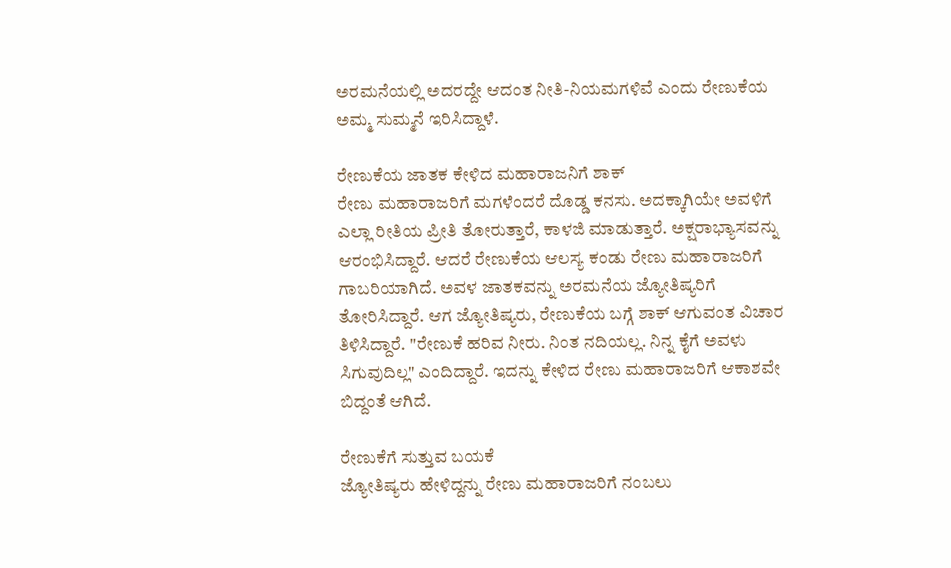ಅರಮನೆಯಲ್ಲಿ ಅದರದ್ದೇ ಆದಂತ ನೀತಿ-ನಿಯಮಗಳಿವೆ ಎಂದು ರೇಣುಕೆಯ ಅಮ್ಮ ಸುಮ್ಮನೆ ಇರಿಸಿದ್ದಾಳೆ.

ರೇಣುಕೆಯ ಜಾತಕ ಕೇಳಿದ ಮಹಾರಾಜನಿಗೆ ಶಾಕ್
ರೇಣು ಮಹಾರಾಜರಿಗೆ ಮಗಳೆಂದರೆ ದೊಡ್ಡ ಕನಸು. ಅದಕ್ಕಾಗಿಯೇ ಅವಳಿಗೆ ಎಲ್ಲಾ ರೀತಿಯ ಪ್ರೀತಿ ತೋರುತ್ತಾರೆ, ಕಾಳಜಿ ಮಾಡುತ್ತಾರೆ. ಅಕ್ಷರಾಭ್ಯಾಸವನ್ನು ಆರಂಭಿಸಿದ್ದಾರೆ. ಆದರೆ ರೇಣುಕೆಯ ಆಲಸ್ಯ ಕಂಡು ರೇಣು ಮಹಾರಾಜರಿಗೆ ಗಾಬರಿಯಾಗಿದೆ. ಅವಳ ಜಾತಕವನ್ನು ಅರಮನೆಯ ಜ್ಯೋತಿಷ್ಯರಿಗೆ ತೋರಿಸಿದ್ದಾರೆ. ಆಗ ಜ್ಯೋತಿಷ್ಯರು, ರೇಣುಕೆಯ ಬಗ್ಗೆ ಶಾಕ್ ಆಗುವಂತ ವಿಚಾರ ತಿಳಿಸಿದ್ದಾರೆ. "ರೇಣುಕೆ ಹರಿವ ನೀರು. ನಿಂತ ನದಿಯಲ್ಲ. ನಿನ್ನ ಕೈಗೆ ಅವಳು ಸಿಗುವುದಿಲ್ಲ" ಎಂದಿದ್ದಾರೆ. ಇದನ್ನು ಕೇಳಿದ ರೇಣು ಮಹಾರಾಜರಿಗೆ ಆಕಾಶವೇ ಬಿದ್ದಂತೆ ಆಗಿದೆ.

ರೇಣುಕೆಗೆ ಸುತ್ತುವ ಬಯಕೆ
ಜ್ಯೋತಿಷ್ಯರು ಹೇಳಿದ್ದನ್ನು ರೇಣು ಮಹಾರಾಜರಿಗೆ ನಂಬಲು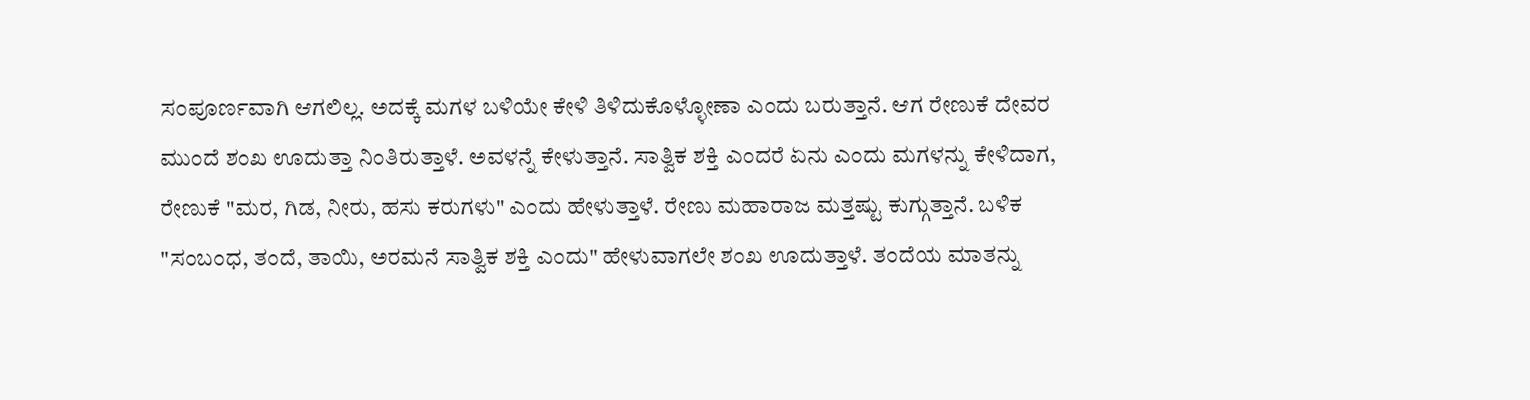ಸಂಪೂರ್ಣವಾಗಿ ಆಗಲಿಲ್ಲ. ಅದಕ್ಕೆ ಮಗಳ ಬಳಿಯೇ ಕೇಳಿ ತಿಳಿದುಕೊಳ್ಳೋಣಾ ಎಂದು ಬರುತ್ತಾನೆ. ಆಗ ರೇಣುಕೆ ದೇವರ ಮುಂದೆ ಶಂಖ ಊದುತ್ತಾ ನಿಂತಿರುತ್ತಾಳೆ. ಅವಳನ್ನೆ ಕೇಳುತ್ತಾನೆ. ಸಾತ್ವಿಕ ಶಕ್ತಿ ಎಂದರೆ ಏನು ಎಂದು ಮಗಳನ್ನು ಕೇಳಿದಾಗ, ರೇಣುಕೆ "ಮರ, ಗಿಡ, ನೀರು, ಹಸು ಕರುಗಳು" ಎಂದು ಹೇಳುತ್ತಾಳೆ. ರೇಣು ಮಹಾರಾಜ ಮತ್ತಷ್ಟು ಕುಗ್ಗುತ್ತಾನೆ. ಬಳಿಕ "ಸಂಬಂಧ, ತಂದೆ, ತಾಯಿ, ಅರಮನೆ ಸಾತ್ವಿಕ ಶಕ್ತಿ ಎಂದು" ಹೇಳುವಾಗಲೇ ಶಂಖ ಊದುತ್ತಾಳೆ. ತಂದೆಯ ಮಾತನ್ನು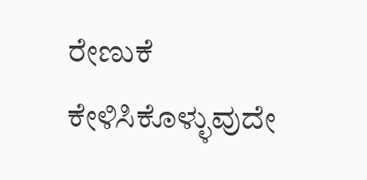ರೇಣುಕೆ ಕೇಳಿಸಿಕೊಳ್ಳುವುದೇ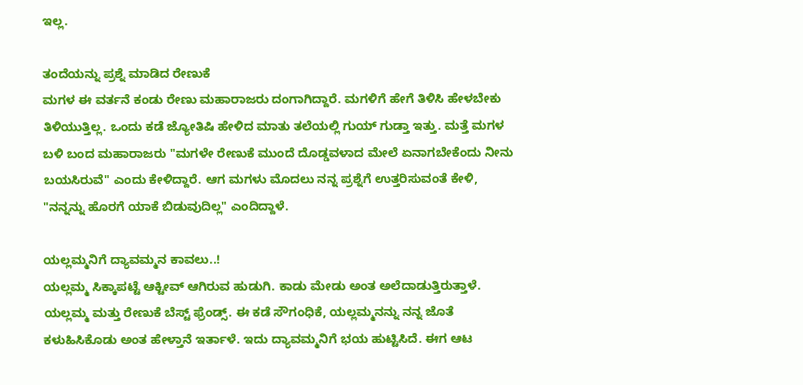ಇಲ್ಲ.

ತಂದೆಯನ್ನು ಪ್ರಶ್ನೆ ಮಾಡಿದ ರೇಣುಕೆ
ಮಗಳ ಈ ವರ್ತನೆ ಕಂಡು ರೇಣು ಮಹಾರಾಜರು ದಂಗಾಗಿದ್ದಾರೆ. ಮಗಳಿಗೆ ಹೇಗೆ ತಿಳಿಸಿ ಹೇಳಬೇಕು ತಿಳಿಯುತ್ತಿಲ್ಲ. ಒಂದು ಕಡೆ ಜ್ಯೋತಿಷಿ ಹೇಳಿದ ಮಾತು ತಲೆಯಲ್ಲಿ ಗುಯ್ ಗುಡ್ತಾ ಇತ್ತು. ಮತ್ತೆ ಮಗಳ ಬಳಿ ಬಂದ ಮಹಾರಾಜರು "ಮಗಳೇ ರೇಣುಕೆ ಮುಂದೆ ದೊಡ್ಡವಳಾದ ಮೇಲೆ ಏನಾಗಬೇಕೆಂದು ನೀನು ಬಯಸಿರುವೆ" ಎಂದು ಕೇಳಿದ್ದಾರೆ. ಆಗ ಮಗಳು ಮೊದಲು ನನ್ನ ಪ್ರಶ್ನೆಗೆ ಉತ್ತರಿಸುವಂತೆ ಕೇಳಿ, "ನನ್ನನ್ನು ಹೊರಗೆ ಯಾಕೆ ಬಿಡುವುದಿಲ್ಲ" ಎಂದಿದ್ದಾಳೆ.

ಯಲ್ಲಮ್ಮನಿಗೆ ದ್ಯಾವಮ್ಮನ ಕಾವಲು..!
ಯಲ್ಲಮ್ಮ ಸಿಕ್ಕಾಪಟ್ಟೆ ಆಕ್ಟೀವ್ ಆಗಿರುವ ಹುಡುಗಿ. ಕಾಡು ಮೇಡು ಅಂತ ಅಲೆದಾಡುತ್ತಿರುತ್ತಾಳೆ. ಯಲ್ಲಮ್ಮ ಮತ್ತು ರೇಣುಕೆ ಬೆಸ್ಟ್ ಫ್ರೆಂಡ್ಸ್. ಈ ಕಡೆ ಸೌಗಂಧಿಕೆ, ಯಲ್ಲಮ್ಮನನ್ನು ನನ್ನ ಜೊತೆ ಕಳುಹಿಸಿಕೊಡು ಅಂತ ಹೇಳ್ತಾನೆ ಇರ್ತಾಳೆ. ಇದು ದ್ಯಾವಮ್ಮನಿಗೆ ಭಯ ಹುಟ್ಟಿಸಿದೆ. ಈಗ ಆಟ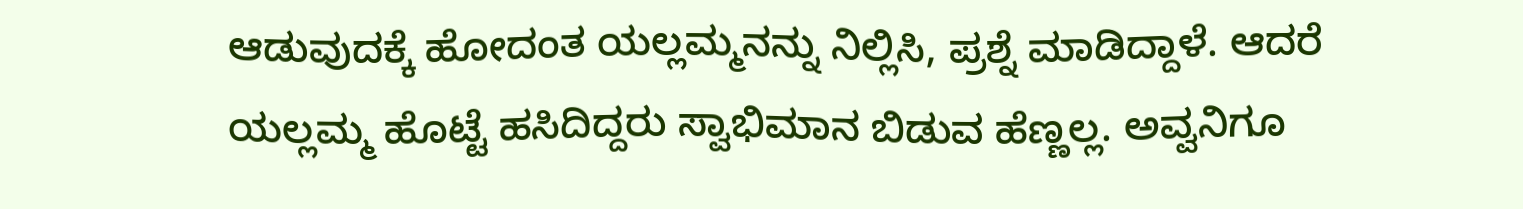ಆಡುವುದಕ್ಕೆ ಹೋದಂತ ಯಲ್ಲಮ್ಮನನ್ನು ನಿಲ್ಲಿಸಿ, ಪ್ರಶ್ನೆ ಮಾಡಿದ್ದಾಳೆ. ಆದರೆ ಯಲ್ಲಮ್ಮ ಹೊಟ್ಟೆ ಹಸಿದಿದ್ದರು ಸ್ವಾಭಿಮಾನ ಬಿಡುವ ಹೆಣ್ಣಲ್ಲ. ಅವ್ವನಿಗೂ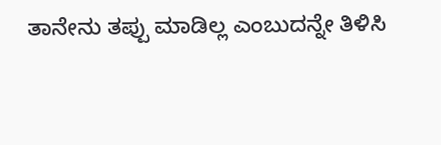ತಾನೇನು ತಪ್ಪು ಮಾಡಿಲ್ಲ ಎಂಬುದನ್ನೇ ತಿಳಿಸಿ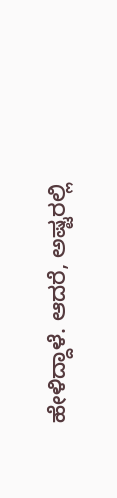ಹೇಳಿದ್ದಾಳೆ. ಆದರೆ, ಅಷ್ಟರಲ್ಲಿ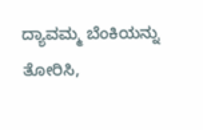ದ್ಯಾವಮ್ಮ ಬೆಂಕಿಯನ್ನು ತೋರಿಸಿ,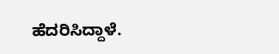ಹೆದರಿಸಿದ್ದಾಳೆ.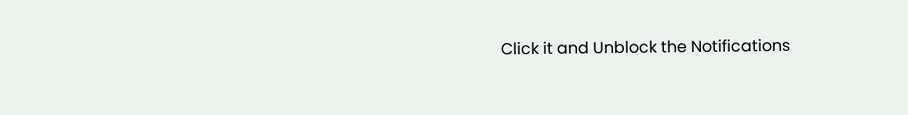Click it and Unblock the Notifications